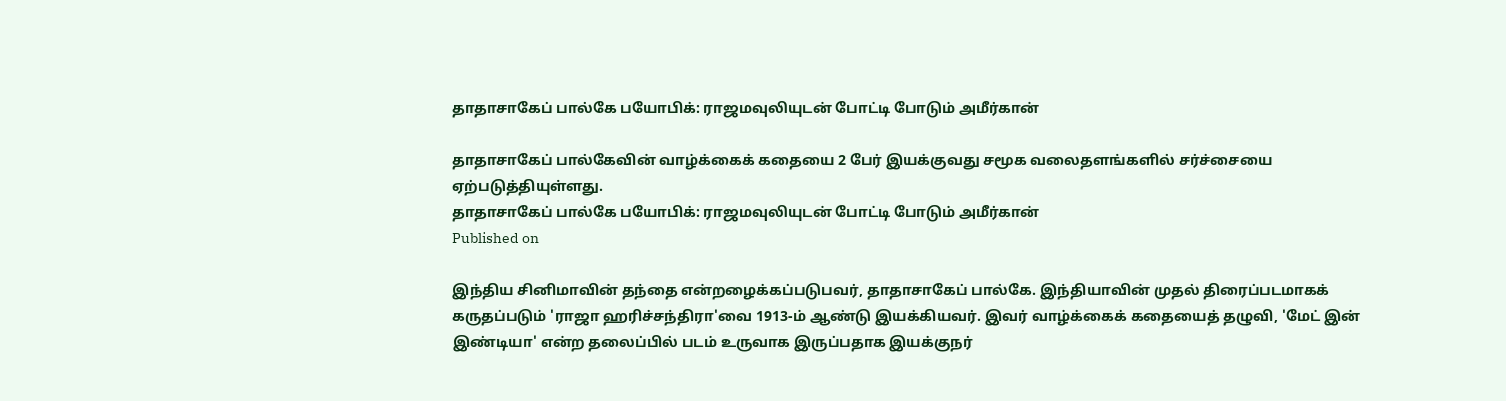தாதாசாகேப் பால்கே பயோபிக்: ராஜமவுலியுடன் போட்டி போடும் அமீர்கான்

தாதாசாகேப் பால்கேவின் வாழ்க்கைக் கதையை 2 பேர் இயக்குவது சமூக வலைதளங்களில் சர்ச்சையை ஏற்படுத்தியுள்ளது.
தாதாசாகேப் பால்கே பயோபிக்: ராஜமவுலியுடன் போட்டி போடும் அமீர்கான்
Published on

இந்திய சினிமாவின் தந்தை என்றழைக்கப்படுபவர், தாதாசாகேப் பால்கே. இந்தியாவின் முதல் திரைப்படமாகக் கருதப்படும் 'ராஜா ஹரிச்சந்திரா'வை 1913-ம் ஆண்டு இயக்கியவர். இவர் வாழ்க்கைக் கதையைத் தழுவி, 'மேட் இன் இண்டியா' என்ற தலைப்பில் படம் உருவாக இருப்பதாக இயக்குநர்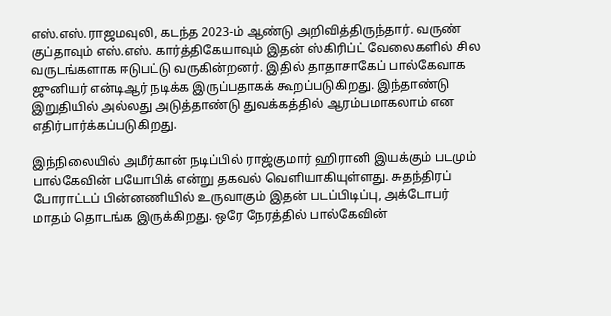எஸ்.எஸ்.ராஜமவுலி, கடந்த 2023-ம் ஆண்டு அறிவித்திருந்தார். வருண் குப்தாவும் எஸ்.எஸ். கார்த்திகேயாவும் இதன் ஸ்கிரிப்ட் வேலைகளில் சில வருடங்களாக ஈடுபட்டு வருகின்றனர். இதில் தாதாசாகேப் பால்கேவாக ஜுனியர் என்டிஆர் நடிக்க இருப்பதாகக் கூறப்படுகிறது. இந்தாண்டு இறுதியில் அல்லது அடுத்தாண்டு துவக்கத்தில் ஆரம்பமாகலாம் என எதிர்பார்க்கப்படுகிறது.

இந்நிலையில் அமீர்கான் நடிப்பில் ராஜ்குமார் ஹிரானி இயக்கும் படமும் பால்கேவின் பயோபிக் என்று தகவல் வெளியாகியுள்ளது. சுதந்திரப் போராட்டப் பின்னணியில் உருவாகும் இதன் படப்பிடிப்பு, அக்டோபர் மாதம் தொடங்க இருக்கிறது. ஒரே நேரத்தில் பால்கேவின்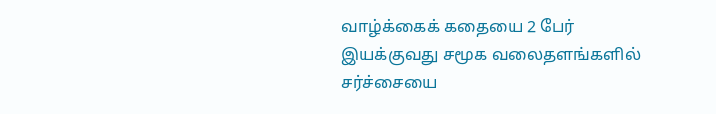வாழ்க்கைக் கதையை 2 பேர் இயக்குவது சமூக வலைதளங்களில் சர்ச்சையை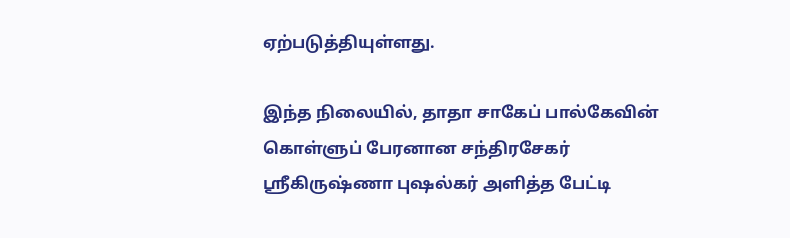ஏற்படுத்தியுள்ளது.

இந்த நிலையில், தாதா சாகேப் பால்கேவின் கொள்ளுப் பேரனான சந்திரசேகர் ஸ்ரீகிருஷ்ணா புஷல்கர் அளித்த பேட்டி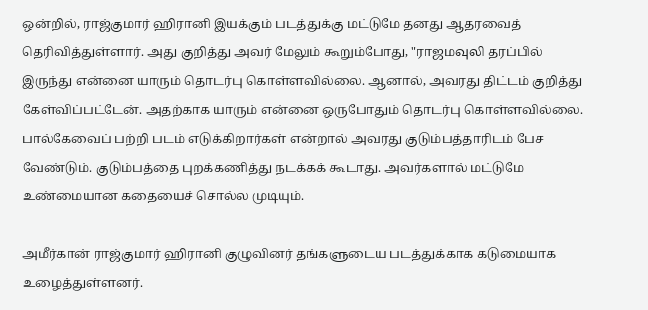ஒன்றில், ராஜ்குமார் ஹிரானி இயக்கும் படத்துக்கு மட்டுமே தனது ஆதரவைத் தெரிவித்துள்ளார். அது குறித்து அவர் மேலும் கூறும்போது, "ராஜமவுலி தரப்பில் இருந்து என்னை யாரும் தொடர்பு கொள்ளவில்லை. ஆனால், அவரது திட்டம் குறித்து கேள்விப்பட்டேன். அதற்காக யாரும் என்னை ஒருபோதும் தொடர்பு கொள்ளவில்லை. பால்கேவைப் பற்றி படம் எடுக்கிறார்கள் என்றால் அவரது குடும்பத்தாரிடம் பேச வேண்டும். குடும்பத்தை புறக்கணித்து நடக்கக் கூடாது. அவர்களால் மட்டுமே உண்மையான கதையைச் சொல்ல முடியும்.

அமீர்கான் ராஜ்குமார் ஹிரானி குழுவினர் தங்களுடைய படத்துக்காக கடுமையாக உழைத்துள்ளனர்.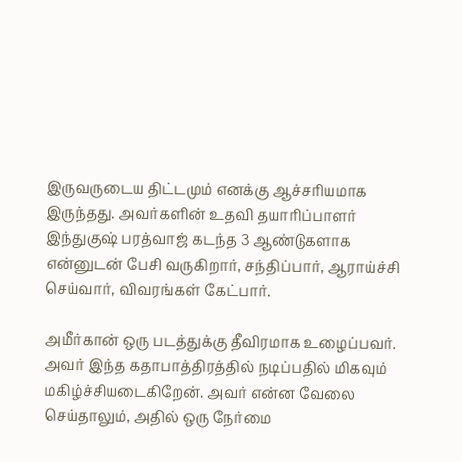இருவருடைய திட்டமும் எனக்கு ஆச்சரியமாக இருந்தது. அவர்களின் உதவி தயாரிப்பாளர் இந்துகுஷ் பரத்வாஜ் கடந்த 3 ஆண்டுகளாக என்னுடன் பேசி வருகிறார், சந்திப்பார், ஆராய்ச்சி செய்வார், விவரங்கள் கேட்பார்.

அமீர்கான் ஒரு படத்துக்கு தீவிரமாக உழைப்பவர். அவர் இந்த கதாபாத்திரத்தில் நடிப்பதில் மிகவும் மகிழ்ச்சியடைகிறேன். அவர் என்ன வேலை செய்தாலும், அதில் ஒரு நேர்மை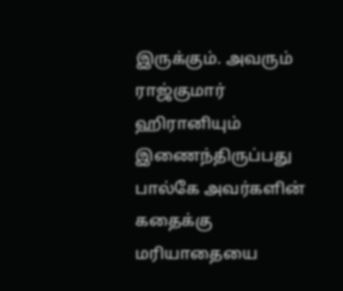இருக்கும். அவரும் ராஜ்குமார் ஹிரானியும் இணைந்திருப்பது பால்கே அவர்களின் கதைக்கு மரியாதையை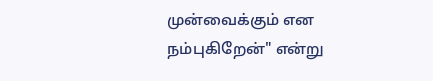முன்வைக்கும் என நம்புகிறேன்" என்று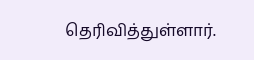தெரிவித்துள்ளார்.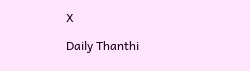X

Daily Thanthi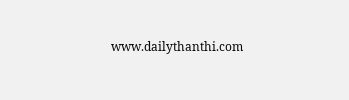www.dailythanthi.com